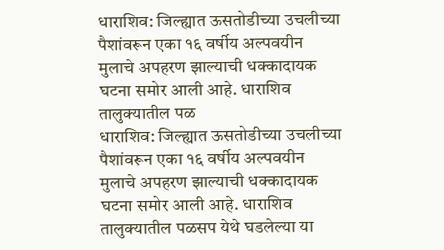धाराशिव: जिल्ह्यात ऊसतोडीच्या उचलीच्या पैशांवरून एका १६ वर्षीय अल्पवयीन मुलाचे अपहरण झाल्याची धक्कादायक घटना समोर आली आहे. धाराशिव तालुक्यातील पळ
धाराशिव: जिल्ह्यात ऊसतोडीच्या उचलीच्या पैशांवरून एका १६ वर्षीय अल्पवयीन मुलाचे अपहरण झाल्याची धक्कादायक घटना समोर आली आहे. धाराशिव तालुक्यातील पळसप येथे घडलेल्या या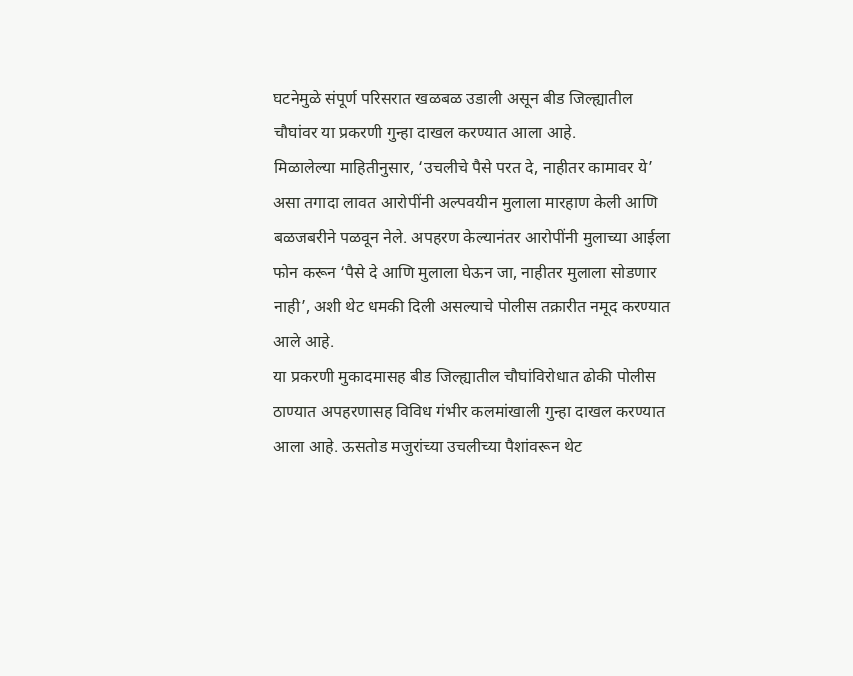घटनेमुळे संपूर्ण परिसरात खळबळ उडाली असून बीड जिल्ह्यातील चौघांवर या प्रकरणी गुन्हा दाखल करण्यात आला आहे.
मिळालेल्या माहितीनुसार, ‘उचलीचे पैसे परत दे, नाहीतर कामावर ये’ असा तगादा लावत आरोपींनी अल्पवयीन मुलाला मारहाण केली आणि बळजबरीने पळवून नेले. अपहरण केल्यानंतर आरोपींनी मुलाच्या आईला फोन करून ‘पैसे दे आणि मुलाला घेऊन जा, नाहीतर मुलाला सोडणार नाही’, अशी थेट धमकी दिली असल्याचे पोलीस तक्रारीत नमूद करण्यात आले आहे.
या प्रकरणी मुकादमासह बीड जिल्ह्यातील चौघांविरोधात ढोकी पोलीस ठाण्यात अपहरणासह विविध गंभीर कलमांखाली गुन्हा दाखल करण्यात आला आहे. ऊसतोड मजुरांच्या उचलीच्या पैशांवरून थेट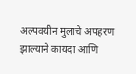अल्पवयीन मुलाचे अपहरण झाल्याने कायदा आणि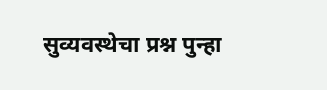सुव्यवस्थेचा प्रश्न पुन्हा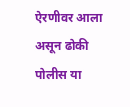ऐरणीवर आला असून ढोकी पोलीस या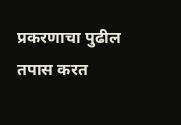प्रकरणाचा पुढील तपास करत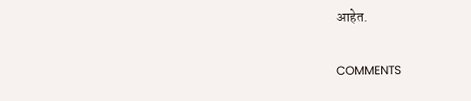आहेत.

COMMENTS